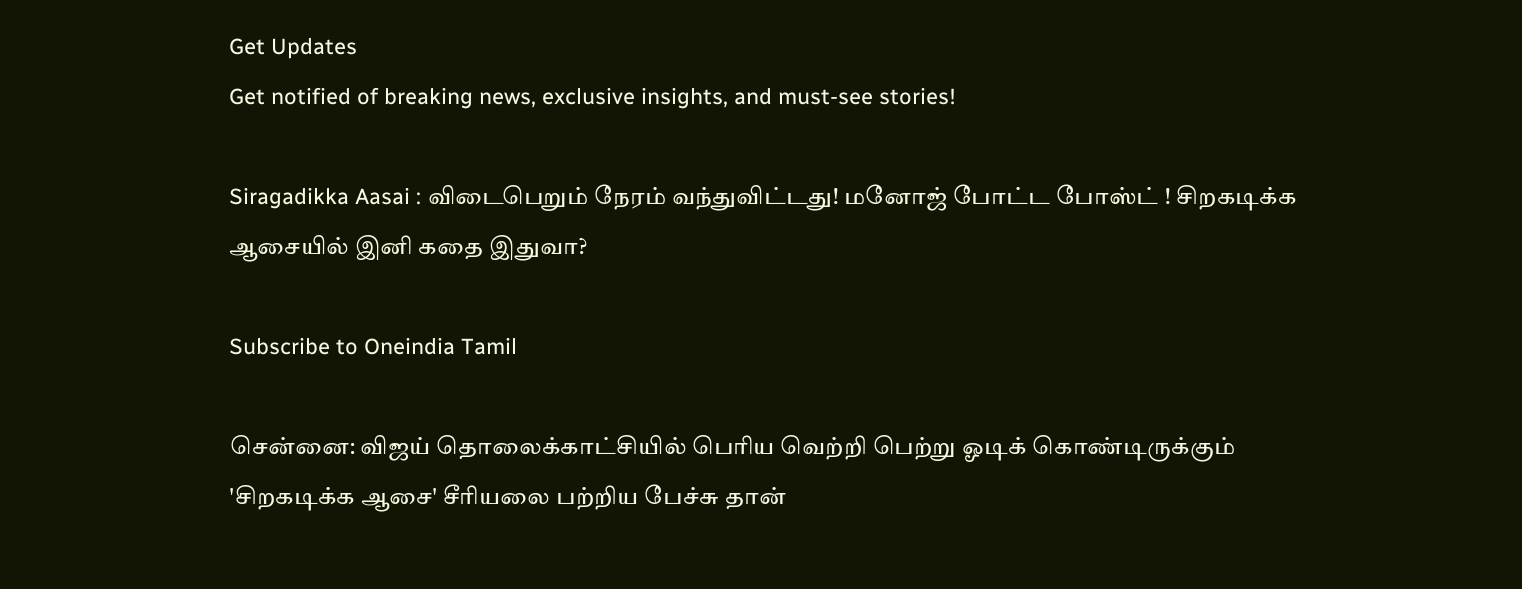Get Updates
Get notified of breaking news, exclusive insights, and must-see stories!

Siragadikka Aasai : விடைபெறும் நேரம் வந்துவிட்டது! மனோஜ் போட்ட போஸ்ட் ! சிறகடிக்க ஆசையில் இனி கதை இதுவா?

Subscribe to Oneindia Tamil

சென்னை: விஜய் தொலைக்காட்சியில் பெரிய வெற்றி பெற்று ஓடிக் கொண்டிருக்கும் 'சிறகடிக்க ஆசை' சீரியலை பற்றிய பேச்சு தான்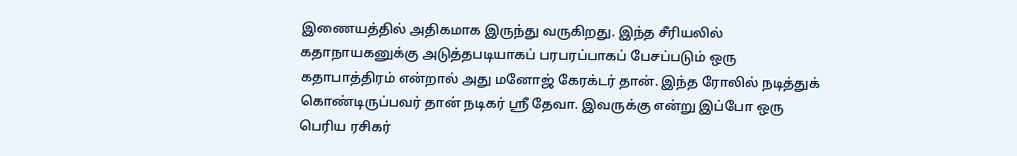இணையத்தில் அதிகமாக இருந்து வருகிறது. இந்த சீரியலில் கதாநாயகனுக்கு அடுத்தபடியாகப் பரபரப்பாகப் பேசப்படும் ஒரு கதாபாத்திரம் என்றால் அது மனோஜ் கேரக்டர் தான். இந்த ரோலில் நடித்துக் கொண்டிருப்பவர் தான் நடிகர் ஸ்ரீ தேவா. இவருக்கு என்று இப்போ ஒரு பெரிய ரசிகர்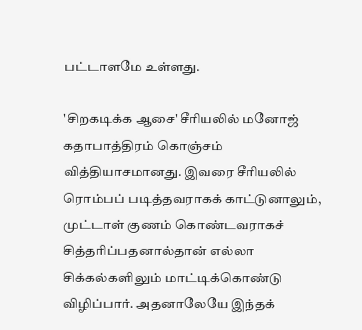பட்டாளமே உள்ளது.

'சிறகடிக்க ஆசை' சீரியலில் மனோஜ் கதாபாத்திரம் கொஞ்சம் வித்தியாசமானது. இவரை சீரியலில் ரொம்பப் படித்தவராகக் காட்டுனாலும், முட்டாள் குணம் கொண்டவராகச் சித்தரிப்பதனால்தான் எல்லா சிக்கல்களிலும் மாட்டிக்கொண்டு விழிப்பார். அதனாலேயே இந்தக்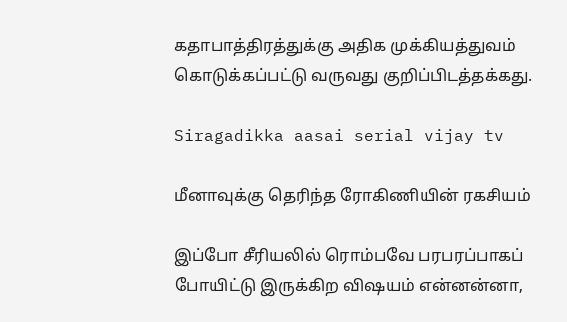கதாபாத்திரத்துக்கு அதிக முக்கியத்துவம் கொடுக்கப்பட்டு வருவது குறிப்பிடத்தக்கது.

Siragadikka aasai serial vijay tv

மீனாவுக்கு தெரிந்த ரோகிணியின் ரகசியம்

இப்போ சீரியலில் ரொம்பவே பரபரப்பாகப் போயிட்டு இருக்கிற விஷயம் என்னன்னா,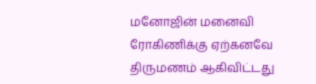மனோஜின் மனைவி ரோகிணிக்கு ஏற்கனவே திருமணம் ஆகிவிட்டது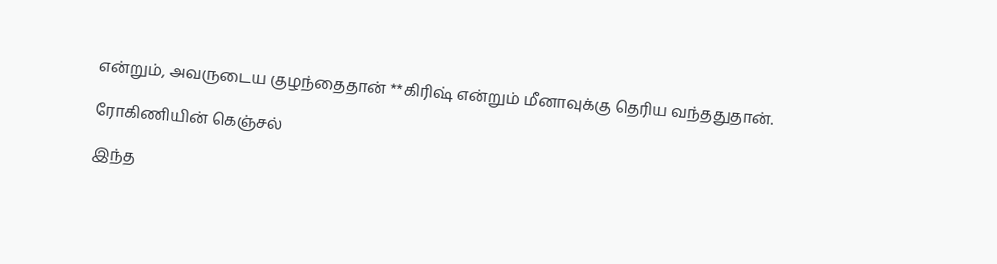என்றும், அவருடைய குழந்தைதான் **கிரிஷ் என்றும் மீனாவுக்கு தெரிய வந்ததுதான்.

ரோகிணியின் கெஞ்சல்

இந்த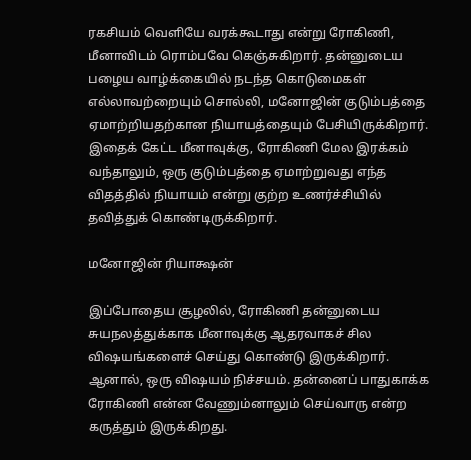ரகசியம் வெளியே வரக்கூடாது என்று ரோகிணி, மீனாவிடம் ரொம்பவே கெஞ்சுகிறார். தன்னுடைய பழைய வாழ்க்கையில் நடந்த கொடுமைகள் எல்லாவற்றையும் சொல்லி, மனோஜின் குடும்பத்தை ஏமாற்றியதற்கான நியாயத்தையும் பேசியிருக்கிறார். இதைக் கேட்ட மீனாவுக்கு, ரோகிணி மேல இரக்கம் வந்தாலும், ஒரு குடும்பத்தை ஏமாற்றுவது எந்த விதத்தில் நியாயம் என்று குற்ற உணர்ச்சியில் தவித்துக் கொண்டிருக்கிறார்.

மனோஜின் ரியாக்ஷன்

இப்போதைய சூழலில், ரோகிணி தன்னுடைய சுயநலத்துக்காக மீனாவுக்கு ஆதரவாகச் சில விஷயங்களைச் செய்து கொண்டு இருக்கிறார். ஆனால், ஒரு விஷயம் நிச்சயம். தன்னைப் பாதுகாக்க ரோகிணி என்ன வேணும்னாலும் செய்வாரு என்ற கருத்தும் இருக்கிறது.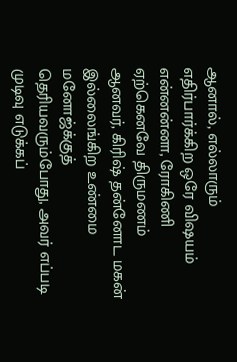ஆனால், எல்லாரும் எதிர்பார்க்கிற ஒரே விஷயம் என்னன்னா, ரோகிணி ஏற்கெனவே திருமணம் ஆனவர், கிரிஷ் தன்னோட மகன் இல்லைங்கிற உண்மை மனோஜ்க்குத் தெரியவரும்போது, அவர் எப்படி முடிவு எடுக்கப்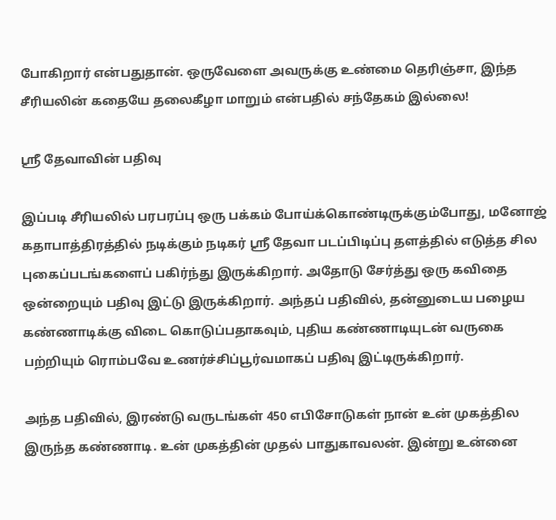போகிறார் என்பதுதான். ஒருவேளை அவருக்கு உண்மை தெரிஞ்சா, இந்த சீரியலின் கதையே தலைகீழா மாறும் என்பதில் சந்தேகம் இல்லை!

ஸ்ரீ தேவாவின் பதிவு

இப்படி சீரியலில் பரபரப்பு ஒரு பக்கம் போய்க்கொண்டிருக்கும்போது, மனோஜ் கதாபாத்திரத்தில் நடிக்கும் நடிகர் ஸ்ரீ தேவா படப்பிடிப்பு தளத்தில் எடுத்த சில புகைப்படங்களைப் பகிர்ந்து இருக்கிறார். அதோடு சேர்த்து ஒரு கவிதை ஒன்றையும் பதிவு இட்டு இருக்கிறார். அந்தப் பதிவில், தன்னுடைய பழைய கண்ணாடிக்கு விடை கொடுப்பதாகவும், புதிய கண்ணாடியுடன் வருகை பற்றியும் ரொம்பவே உணர்ச்சிப்பூர்வமாகப் பதிவு இட்டிருக்கிறார்.

அந்த பதிவில், இரண்டு வருடங்கள் 450 எபிசோடுகள் நான் உன் முகத்தில இருந்த கண்ணாடி. உன் முகத்தின் முதல் பாதுகாவலன். இன்று உன்னை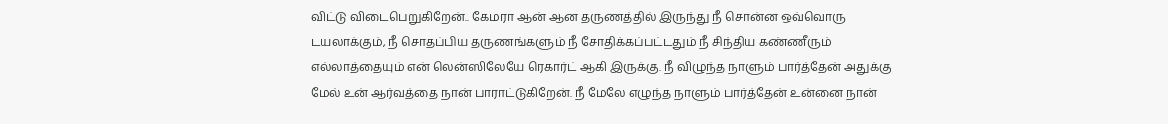விட்டு விடைபெறுகிறேன்.. கேமரா ஆன் ஆன தருணத்தில் இருந்து நீ சொன்ன ஒவ்வொரு டயலாக்கும், நீ சொதப்பிய தருணங்களும் நீ சோதிக்கப்பட்டதும் நீ சிந்திய கண்ணீரும் எல்லாத்தையும் என் லென்ஸிலேயே ரெகார்ட் ஆகி இருக்கு. நீ விழுந்த நாளும் பார்த்தேன் அதுக்கு மேல் உன் ஆர்வத்தை நான் பாராட்டுகிறேன். நீ மேலே எழுந்த நாளும் பார்த்தேன் உன்னை நான்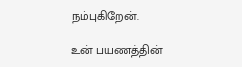நம்புகிறேன்.

உன் பயணத்தின்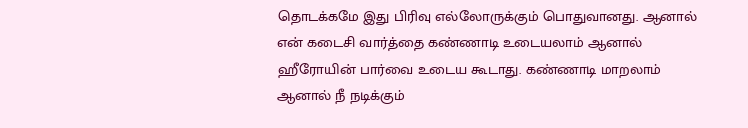தொடக்கமே இது பிரிவு எல்லோருக்கும் பொதுவானது. ஆனால் என் கடைசி வார்த்தை கண்ணாடி உடையலாம் ஆனால் ஹீரோயின் பார்வை உடைய கூடாது. கண்ணாடி மாறலாம் ஆனால் நீ நடிக்கும்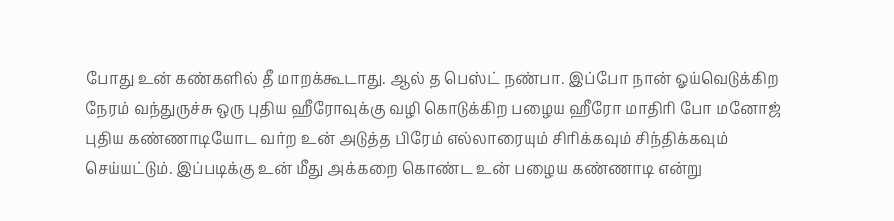போது உன் கண்களில் தீ மாறக்கூடாது. ஆல் த பெஸ்ட் நண்பா. இப்போ நான் ஓய்வெடுக்கிற நேரம் வந்துருச்சு ஒரு புதிய ஹீரோவுக்கு வழி கொடுக்கிற பழைய ஹீரோ மாதிரி போ மனோஜ் புதிய கண்ணாடியோட வர்ற உன் அடுத்த பிரேம் எல்லாரையும் சிரிக்கவும் சிந்திக்கவும் செய்யட்டும். இப்படிக்கு உன் மீது அக்கறை கொண்ட உன் பழைய கண்ணாடி என்று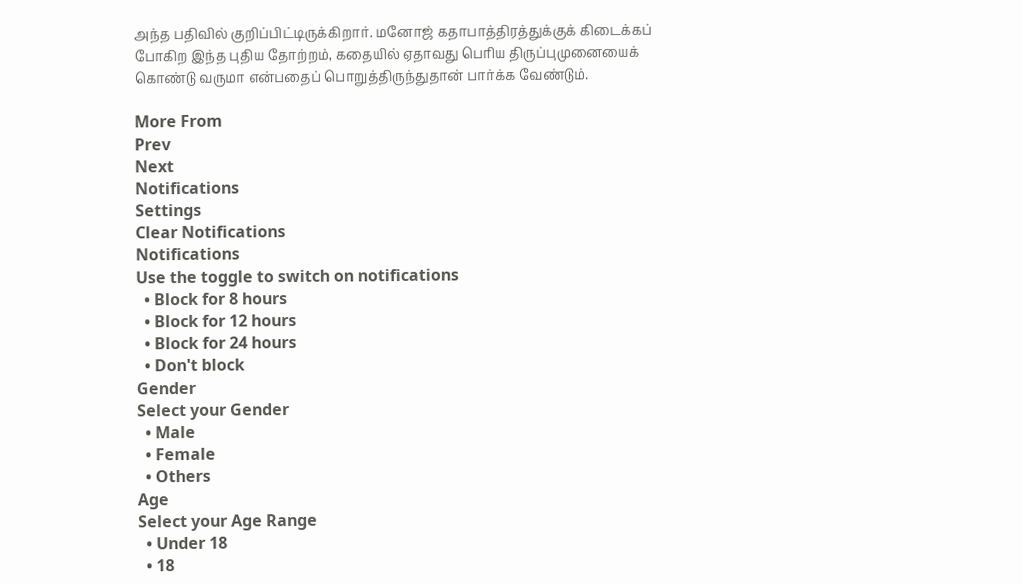அந்த பதிவில் குறிப்பிட்டிருக்கிறார். மனோஜ் கதாபாத்திரத்துக்குக் கிடைக்கப் போகிற இந்த புதிய தோற்றம், கதையில் ஏதாவது பெரிய திருப்புமுனையைக் கொண்டு வருமா என்பதைப் பொறுத்திருந்துதான் பார்க்க வேண்டும்.

More From
Prev
Next
Notifications
Settings
Clear Notifications
Notifications
Use the toggle to switch on notifications
  • Block for 8 hours
  • Block for 12 hours
  • Block for 24 hours
  • Don't block
Gender
Select your Gender
  • Male
  • Female
  • Others
Age
Select your Age Range
  • Under 18
  • 18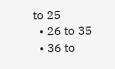to 25
  • 26 to 35
  • 36 to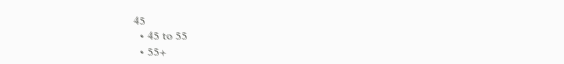45
  • 45 to 55
  • 55+